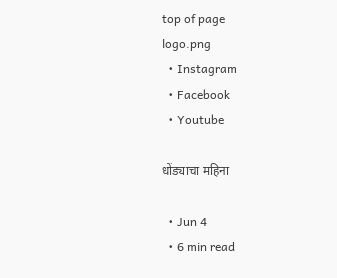top of page
logo.png
  • Instagram
  • Facebook
  • Youtube

धोंड्याचा महिना

  • Jun 4
  • 6 min read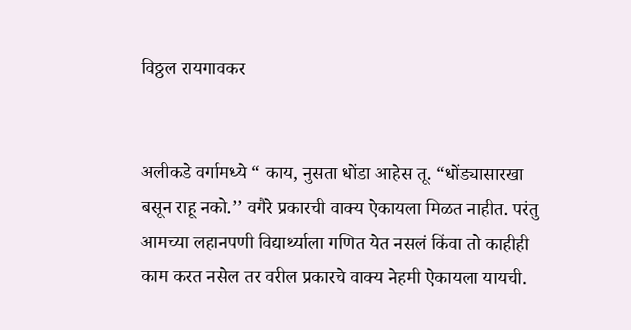विठ्ठल रायगावकर


अलीकडे वर्गामध्ये “ काय, नुसता धोंडा आहेस तू. “धोंड्यासारखा बसून राहू नको.’’ वगैरे प्रकारची वाक्य ऐकायला मिळत नाहीत. परंतु आमच्या लहानपणी विद्यार्थ्याला गणित येत नसलं किंवा तो काहीही काम करत नसेल तर वरील प्रकारचे वाक्य नेहमी ऐकायला यायची.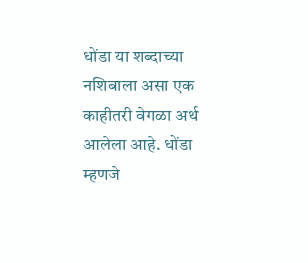धोंडा या शब्दाच्या नशिबाला असा एक काहीतरी वेगळा अर्थ आलेला आहे. धोंडा म्हणजे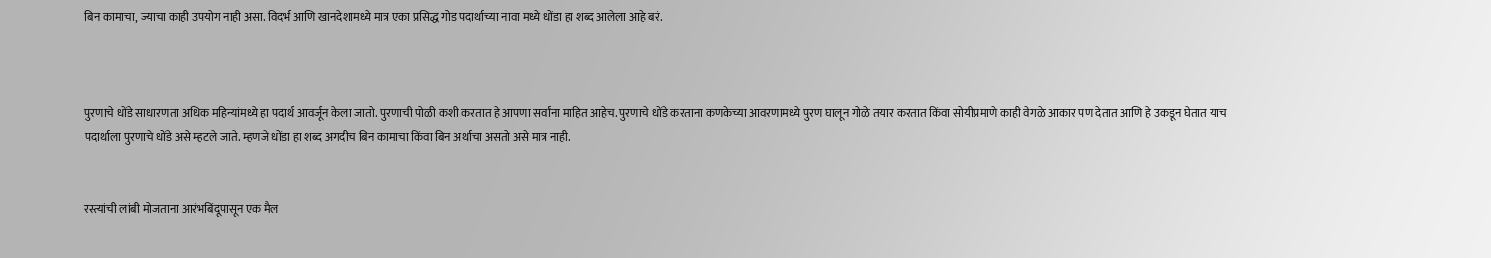बिन कामाचा, ज्याचा काही उपयोग नाही असा. विदर्भ आणि खानदेशामध्ये मात्र एका प्रसिद्ध गोड पदार्थाच्या नावा मध्ये धोंडा हा शब्द आलेला आहे बरं.



पुरणाचे धोंडे साधारणता अधिक महिन्यांमध्ये हा पदार्थ आवर्जून केला जातो. पुरणाची पोळी कशी करतात हे आपणा सर्वांना माहित आहेच. पुरणाचे धोंडे करताना कणकेच्या आवरणामध्ये पुरण घालून गोळे तयार करतात किंवा सोयीप्रमाणे काही वेगळे आकार पण देतात आणि हे उकडून घेतात याच पदार्थाला पुरणाचे धोंडे असे म्हटले जाते. म्हणजे धोंडा हा शब्द अगदीच बिन कामाचा किंवा बिन अर्थाचा असतो असे मात्र नाही.


रस्त्यांची लांबी मोजताना आरंभबिंदूपासून एक मैल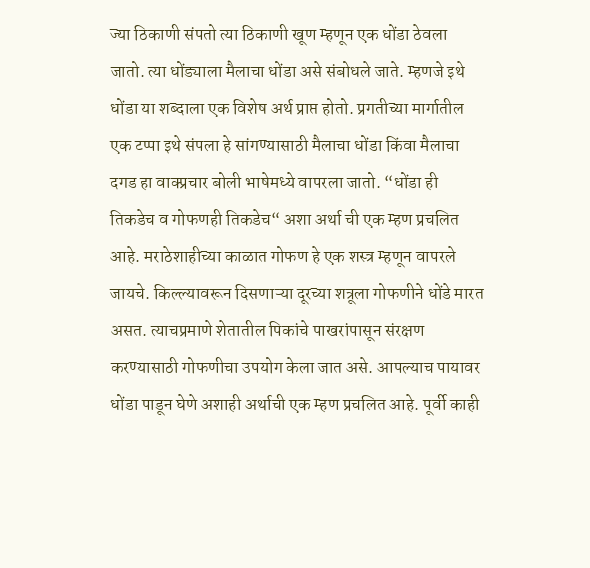ज्या ठिकाणी संपतो त्या ठिकाणी खूण म्हणून एक धोंडा ठेवला जातो. त्या धोंड्याला मैलाचा धोंडा असे संबोधले जाते. म्हणजे इथे धोंडा या शब्दाला एक विशेष अर्थ प्राप्त होतो. प्रगतीच्या मार्गातील एक टप्पा इथे संपला हे सांगण्यासाठी मैलाचा धोंडा किंवा मैलाचा दगड हा वाक्प्रचार बोली भाषेमध्ये वापरला जातो. “धोंडा ही तिकडेच व गोफणही तिकडेच“ अशा अर्था ची एक म्हण प्रचलित आहे. मराठेशाहीच्या काळात गोफण हे एक शस्त्र म्हणून वापरले जायचे. किल्ल्यावरून दिसणाऱ्या दूरच्या शत्रूला गोफणीने धोंडे मारत असत. त्याचप्रमाणे शेतातील पिकांचे पाखरांपासून संरक्षण करण्यासाठी गोफणीचा उपयोग केला जात असे. आपल्याच पायावर धोंडा पाडून घेणे अशाही अर्थाची एक म्हण प्रचलित आहे. पूर्वी काही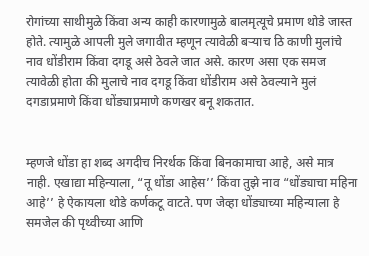रोगांच्या साथीमुळे किंवा अन्य काही कारणामुळे बालमृत्यूचे प्रमाण थोडे जास्त होते. त्यामुळे आपली मुले जगावीत म्हणून त्यावेळी बऱ्याच ठि काणी मुलांचे नाव धोंडीराम किंवा दगडू असे ठेवले जात असे. कारण असा एक समज त्यावेळी होता की मुलाचे नाव दगडू किंवा धोंडीराम असे ठेवल्याने मुलं दगडाप्रमाणे किंवा धोंड्याप्रमाणे कणखर बनू शकतात.


म्हणजे धोंडा हा शब्द अगदीच निरर्थक किंवा बिनकामाचा आहे, असे मात्र नाही. एखाद्या महिन्याला, “तू धोंडा आहेस’’ किंवा तुझे नाव “धोंड्याचा महिना आहे’’ हे ऐकायला थोडे कर्णकटू वाटते. पण जेव्हा धोंड्याच्या महिन्याला हे समजेल की पृथ्वीच्या आणि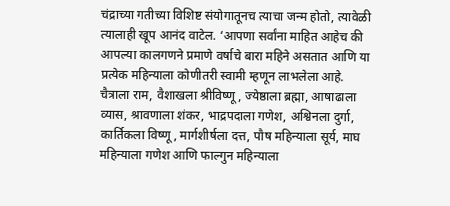चंद्राच्या गतीच्या विशिष्ट संयोगातूनच त्याचा जन्म होतो, त्यावेळी त्यालाही खूप आनंद वाटेल. ‘आपणा सर्वांना माहित आहेच की आपल्या कालगणने प्रमाणे वर्षाचे बारा महिने असतात आणि या प्रत्येक महिन्याला कोणीतरी स्वामी म्हणून लाभलेला आहे. चैत्राला राम, वैशाखला श्रीविष्णू, ज्येष्ठाला ब्रह्मा, आषाढाला व्यास, श्रावणाला शंकर, भाद्रपदाला गणेश, अश्विनला दुर्गा, कार्तिकला विष्णू, मार्गशीर्षला दत्त, पौष महिन्याला सूर्य, माघ महिन्याला गणेश आणि फाल्गुन महिन्याला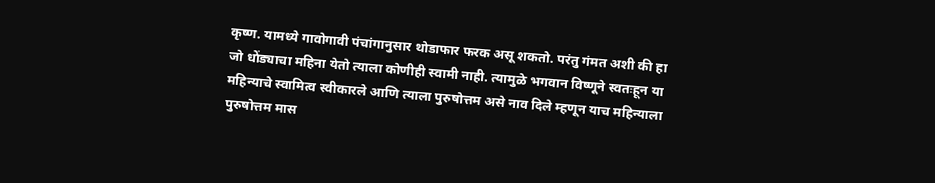कृष्ण. यामध्ये गावोगावी पंचांगानुसार थोडाफार फरक असू शकतो. परंतु गंमत अशी की हा जो धोंड्याचा महिना येतो त्याला कोणीही स्वामी नाही. त्यामुळे भगवान विष्णूने स्वतःहून या महिन्याचे स्वामित्व स्वीकारले आणि त्याला पुरुषोत्तम असे नाव दिले म्हणून याच महिन्याला पुरुषोत्तम मास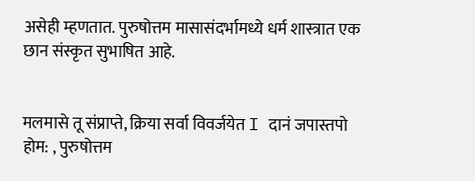असेही म्हणतात. पुरुषोत्तम मासासंदर्भामध्ये धर्म शास्त्रात एक छान संस्कृत सुभाषित आहे.


मलमासे तू संप्राप्ते, क्रिया सर्वा विवर्जयेत I दानं जपास्तपो होम: , पुरुषोत्तम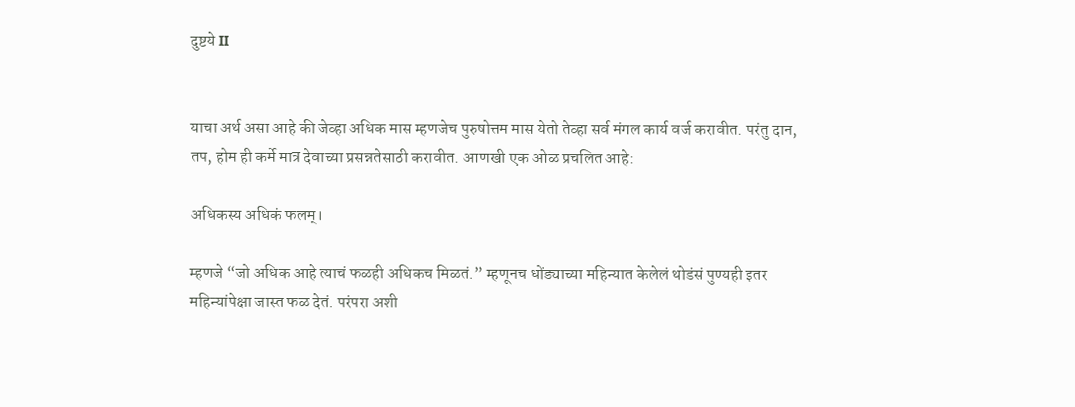दुष्टये II


याचा अर्थ असा आहे की जेव्हा अधिक मास म्हणजेच पुरुषोत्तम मास येतो तेव्हा सर्व मंगल कार्य वर्ज करावीत. परंतु दान, तप, होम ही कर्मे मात्र देवाच्या प्रसन्नतेसाठी करावीत. आणखी एक ओळ प्रचलित आहे:

अधिकस्य अधिकं फलम्।

म्हणजे “जो अधिक आहे त्याचं फळही अधिकच मिळतं.” म्हणूनच धोंड्याच्या महिन्यात केलेलं थोडंसं पुण्यही इतर महिन्यांपेक्षा जास्त फळ देतं. परंपरा अशी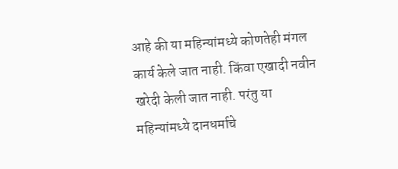आहे की या महिन्यांमध्ये कोणतेही मंगल कार्य केले जात नाही. किंवा एखादी नवीन खरेदी केली जात नाही. परंतु या महिन्यांमध्ये दानधर्माचे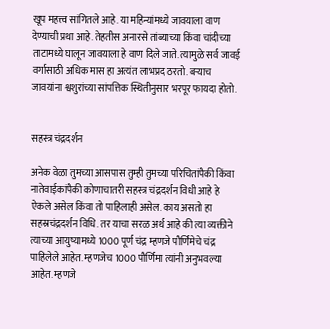खूप महत्त्व सांगितले आहे. या महिन्यांमध्ये जावयाला वाण देण्याची प्रथा आहे. तेहतीस अनारसे तांब्याच्या किंवा चांदीच्या ताटामध्ये घालून जावयाला हे वाण दिले जाते. त्यामुळे सर्व जावई वर्गासाठी अधिक मास हा अत्यंत लाभप्रद ठरतो. बऱ्याच जावयांना श्वशुरांच्या सांपत्तिक स्थितीनुसार भरपूर फायदा होतो.


सहस्त्र चंद्रदर्शन

अनेक वेळा तुमच्या आसपास तुम्ही तुमच्या परिचितांपैकी किंवा नातेवाईकांपैकी कोणाचातरी सहस्त्र चंद्रदर्शन विधी आहे हे ऐकले असेल किंवा तो पाहिलाही असेल. काय असतो हा सहस्रचंद्रदर्शन विधि. तर याचा सरळ अर्थ आहे की त्या व्यक्तीने त्याच्या आयुष्यामध्ये 1000 पूर्ण चंद्र म्हणजे पौर्णिमेचे चंद्र पाहिलेले आहेत. म्हणजेच 1000 पौर्णिमा त्यांनी अनुभवल्या आहेत. म्हणजे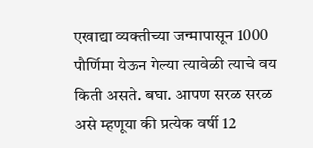एखाद्या व्यक्तीच्या जन्मापासून 1000 पौर्णिमा येऊन गेल्या त्यावेळी त्याचे वय किती असते. बघा. आपण सरळ सरळ असे म्हणूया की प्रत्येक वर्षी 12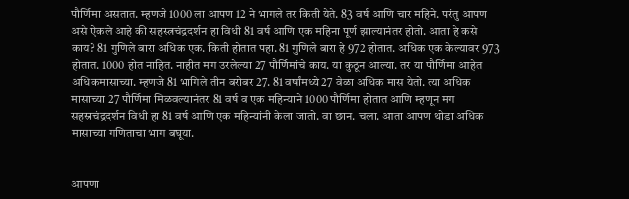पौर्णिमा असतात. म्हणजे 1000 ला आपण 12 ने भागले तर किती येते. 83 वर्ष आणि चार महिने. परंतु आपण असे ऐकले आहे की सहस्त्रचंद्रदर्शन हा विधी 81 वर्ष आणि एक महिना पूर्ण झाल्यानंतर होतो. आता हे कसे काय? 81 गुणिले बारा अधिक एक. किती होतात पहा. 81 गुणिले बारा हे 972 होतात. अधिक एक केल्यावर 973 होतात. 1000 होत नाहित. नाहीत मग उरलेल्या 27 पौर्णिमांचे काय. या कुठून आल्या. तर या पौर्णिमा आहेत अधिकमासाच्या. म्हणजे 81 भागिले तीन बरोबर 27. 81 वर्षांमध्ये 27 वेळा अधिक मास येतो. त्या अधिक मासाच्या 27 पौर्णिमा मिळवल्यानंतर 81 वर्ष व एक महिन्याने 1000 पौर्णिमा होतात आणि म्हणून मग सहस्रचंद्रदर्शन विधी हा 81 वर्ष आणि एक महिन्यांनी केला जातो. वा छान. चला. आता आपण थोडा अधिक मासाच्या गणिताचा भाग बघूया.


आपणा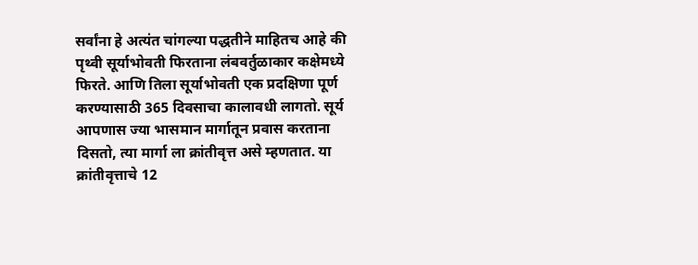सर्वांना हे अत्यंत चांगल्या पद्धतीने माहितच आहे की पृथ्वी सूर्याभोवती फिरताना लंबवर्तुळाकार कक्षेमध्ये फिरते. आणि तिला सूर्याभोवती एक प्रदक्षिणा पूर्ण करण्यासाठी 365 दिवसाचा कालावधी लागतो. सूर्य आपणास ज्या भासमान मार्गातून प्रवास करताना दिसतो, त्या मार्गा ला क्रांतीवृत्त असे म्हणतात. या क्रांतीवृत्ताचे 12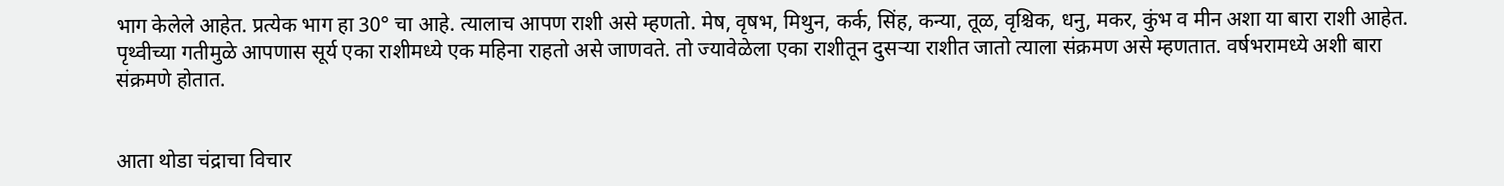भाग केलेले आहेत. प्रत्येक भाग हा 30° चा आहे. त्यालाच आपण राशी असे म्हणतो. मेष, वृषभ, मिथुन, कर्क, सिंह, कन्या, तूळ, वृश्चिक, धनु, मकर, कुंभ व मीन अशा या बारा राशी आहेत. पृथ्वीच्या गतीमुळे आपणास सूर्य एका राशीमध्ये एक महिना राहतो असे जाणवते. तो ज्यावेळेला एका राशीतून दुसऱ्या राशीत जातो त्याला संक्रमण असे म्हणतात. वर्षभरामध्ये अशी बारा संक्रमणे होतात.


आता थोडा चंद्राचा विचार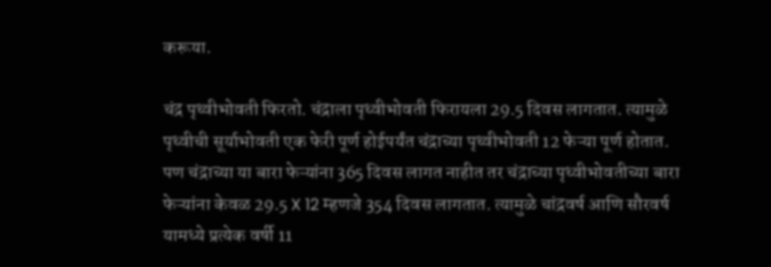करूया.

चंद्र पृथ्वीभोवती फिरतो. चंद्राला पृथ्वीभोवती फिरायला 29.5 दिवस लागतात. त्यामुळे पृथ्वीची सूर्याभोवती एक फेरी पूर्ण होईपर्यंत चंद्राच्या पृथ्वीभोवती 12 फेऱ्या पूर्ण होतात. पण चंद्राच्या या बारा फेऱ्यांना 365 दिवस लागत नाहीत तर चंद्राच्या पृथ्वीभोवतीच्या बारा फेऱ्यांना केवळ 29.5 X 12 म्हणजे 354 दिवस लागतात. त्यामुळे चांद्रवर्ष आणि सौरवर्ष यामध्ये प्रत्येक वर्षी 11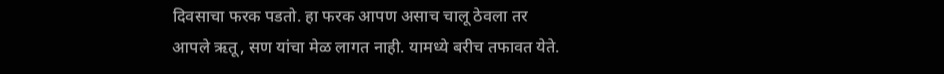दिवसाचा फरक पडतो. हा फरक आपण असाच चालू ठेवला तर आपले ऋतू, सण यांचा मेळ लागत नाही. यामध्ये बरीच तफावत येते.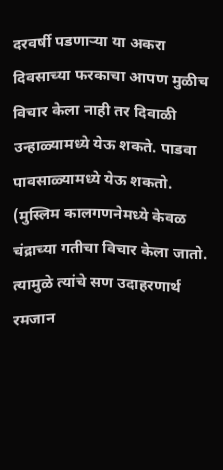दरवर्षी पडणाऱ्या या अकरा दिवसाच्या फरकाचा आपण मुळीच विचार केला नाही तर दिवाळी उन्हाळ्यामध्ये येऊ शकते. पाडवा पावसाळ्यामध्ये येऊ शकतो. (मुस्लिम कालगणनेमध्ये केवळ चंद्राच्या गतीचा विचार केला जातो. त्यामुळे त्यांचे सण उदाहरणार्थ रमजान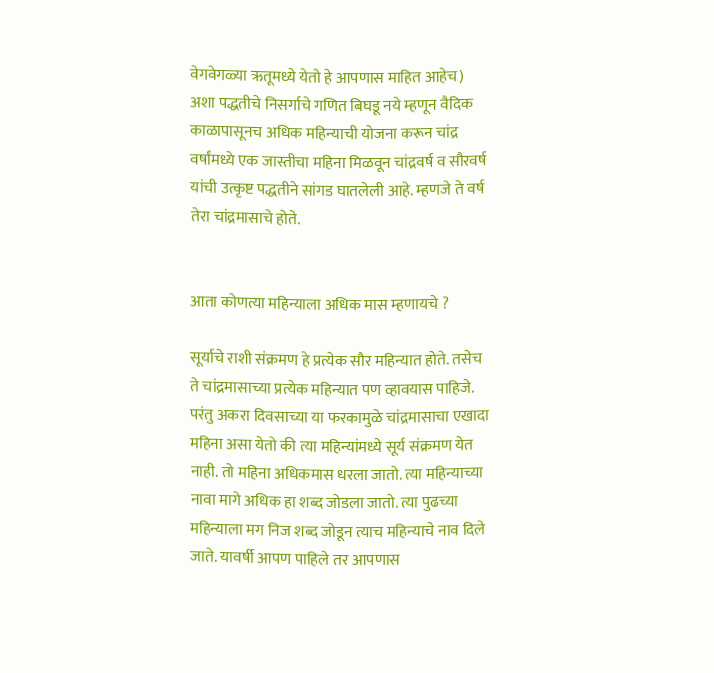वेगवेगळ्या ऋतूमध्ये येतो हे आपणास माहित आहेच) अशा पद्धतीचे निसर्गाचे गणित बिघडू नये म्हणून वैदिक काळापासूनच अधिक महिन्याची योजना करून चांद्र वर्षांमध्ये एक जास्तीचा महिना मिळवून चांद्रवर्ष व सौरवर्ष यांची उत्कृष्ट पद्धतीने सांगड घातलेली आहे. म्हणजे ते वर्ष तेरा चांद्रमासाचे होते.


आता कोणत्या महिन्याला अधिक मास म्हणायचे ?

सूर्याचे राशी संक्रमण हे प्रत्येक सौर महिन्यात होते. तसेच ते चांद्रमासाच्या प्रत्येक महिन्यात पण व्हावयास पाहिजे. परंतु अकरा दिवसाच्या या फरकामुळे चांद्रमासाचा एखादा महिना असा येतो की त्या महिन्यांमध्ये सूर्य संक्रमण येत नाही. तो महिना अधिकमास धरला जातो. त्या महिन्याच्या नावा मागे अधिक हा शब्द जोडला जातो. त्या पुढच्या महिन्याला मग निज शब्द जोडून त्याच महिन्याचे नाव दिले जाते. यावर्षी आपण पाहिले तर आपणास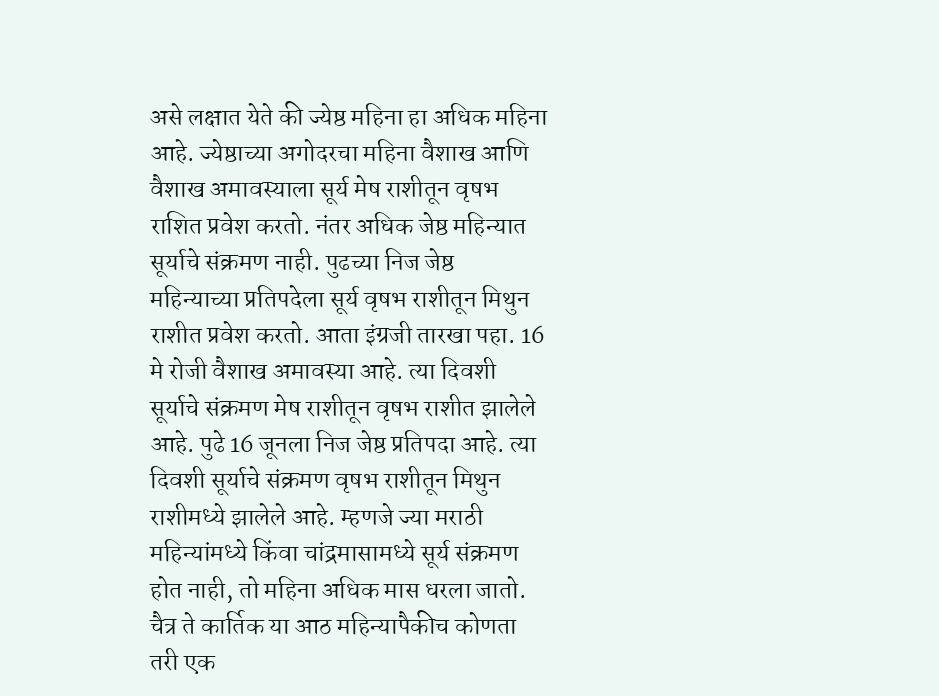असे लक्षात येते की ज्येष्ठ महिना हा अधिक महिना आहे. ज्येष्ठाच्या अगोदरचा महिना वैशाख आणि वैशाख अमावस्याला सूर्य मेष राशीतून वृषभ राशित प्रवेश करतो. नंतर अधिक जेष्ठ महिन्यात सूर्याचे संक्रमण नाही. पुढच्या निज जेष्ठ महिन्याच्या प्रतिपदेला सूर्य वृषभ राशीतून मिथुन राशीत प्रवेश करतो. आता इंग्रजी तारखा पहा. 16 मे रोजी वैशाख अमावस्या आहे. त्या दिवशी सूर्याचे संक्रमण मेष राशीतून वृषभ राशीत झालेले आहे. पुढे 16 जूनला निज जेष्ठ प्रतिपदा आहे. त्या दिवशी सूर्याचे संक्रमण वृषभ राशीतून मिथुन राशीमध्ये झालेले आहे. म्हणजे ज्या मराठी महिन्यांमध्ये किंवा चांद्रमासामध्ये सूर्य संक्रमण होत नाही, तो महिना अधिक मास धरला जातो. चैत्र ते कार्तिक या आठ महिन्यापैकीच कोणता तरी एक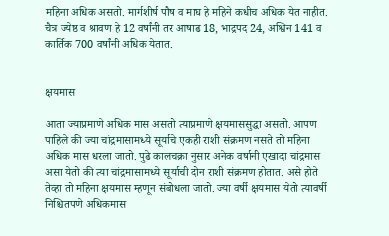महिना अधिक असतो. मार्गशीर्ष पौष व माघ हे महिने कधीच अधिक येत नाहीत. चैत्र ज्येष्ठ व श्रावण हे 12 वर्षांनी तर आषाढ 18, भाद्रपद 24, अश्विन 141 व कार्तिक 700 वर्षांनी अधिक येतात.


क्षयमास

आता ज्याप्रमाणे अधिक मास असतो त्याप्रमाणे क्षयमाससुद्धा असतो. आपण पाहिले की ज्या चांद्रमासामध्ये सूर्याचे एकही राशी संक्रमण नसते तो महिना अधिक मास धरला जातो. पुढे कालचक्रा नुसार अनेक वर्षानी एखादा चांद्रमास असा येतो की त्या चांद्रमासामध्ये सूर्याची दोन राशी संक्रमण होतात. असे होते तेव्हा तो महिना क्षयमास म्हणून संबोधला जातो. ज्या वर्षी क्षयमास येतो त्यावर्षी निश्चितपणे अधिकमास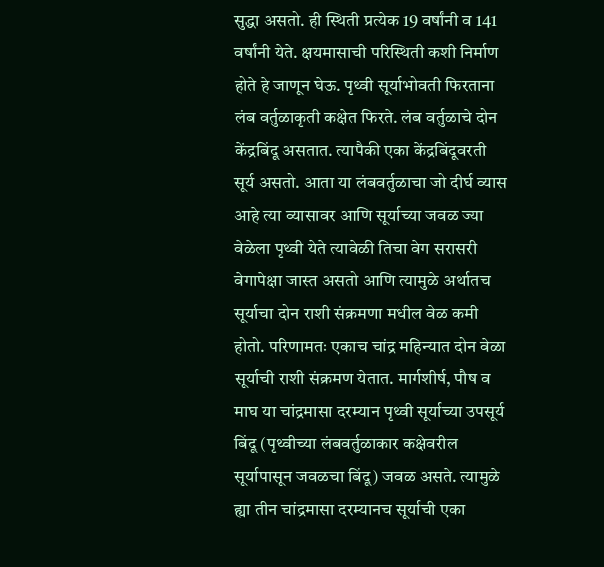सुद्धा असतो. ही स्थिती प्रत्येक 19 वर्षांनी व 141 वर्षांनी येते. क्षयमासाची परिस्थिती कशी निर्माण होते हे जाणून घेऊ. पृथ्वी सूर्याभोवती फिरताना लंब वर्तुळाकृती कक्षेत फिरते. लंब वर्तुळाचे दोन केंद्रबिंदू असतात. त्यापैकी एका केंद्रबिंदूवरती सूर्य असतो. आता या लंबवर्तुळाचा जो दीर्घ व्यास आहे त्या व्यासावर आणि सूर्याच्या जवळ ज्या वेळेला पृथ्वी येते त्यावेळी तिचा वेग सरासरी वेगापेक्षा जास्त असतो आणि त्यामुळे अर्थातच सूर्याचा दोन राशी संक्रमणा मधील वेळ कमी होतो. परिणामतः एकाच चांद्र महिन्यात दोन वेळा सूर्याची राशी संक्रमण येतात. मार्गशीर्ष, पौष व माघ या चांद्रमासा दरम्यान पृथ्वी सूर्याच्या उपसूर्य बिंदू (पृथ्वीच्या लंबवर्तुळाकार कक्षेवरील सूर्यापासून जवळचा बिंदू) जवळ असते. त्यामुळे ह्या तीन चांद्रमासा दरम्यानच सूर्याची एका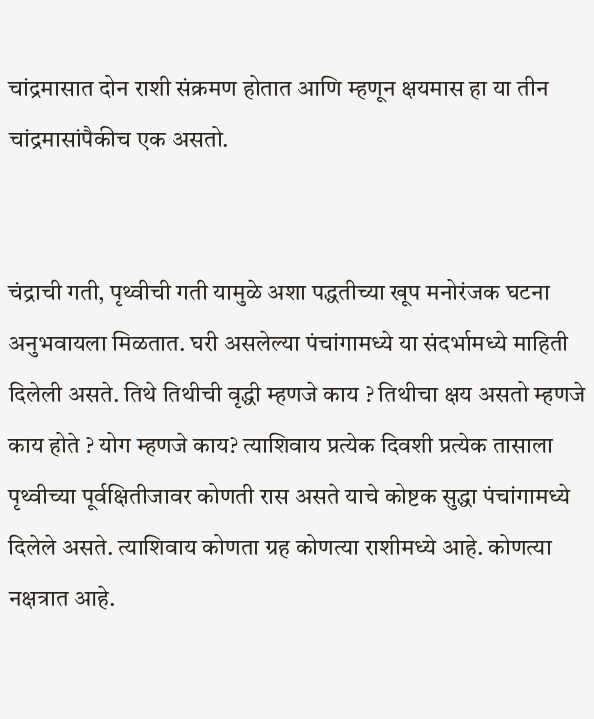चांद्रमासात दोन राशी संक्रमण होतात आणि म्हणून क्षयमास हा या तीन चांद्रमासांपैकीच एक असतो.


चंद्राची गती, पृथ्वीची गती यामुळे अशा पद्धतीच्या खूप मनोरंजक घटना अनुभवायला मिळतात. घरी असलेल्या पंचांगामध्ये या संदर्भामध्ये माहिती दिलेली असते. तिथे तिथीची वृद्धी म्हणजे काय ? तिथीचा क्षय असतो म्हणजे काय होते ? योग म्हणजे काय? त्याशिवाय प्रत्येक दिवशी प्रत्येक तासाला पृथ्वीच्या पूर्वक्षितीजावर कोणती रास असते याचे कोष्टक सुद्धा पंचांगामध्ये दिलेले असते. त्याशिवाय कोणता ग्रह कोणत्या राशीमध्ये आहे. कोणत्या नक्षत्रात आहे.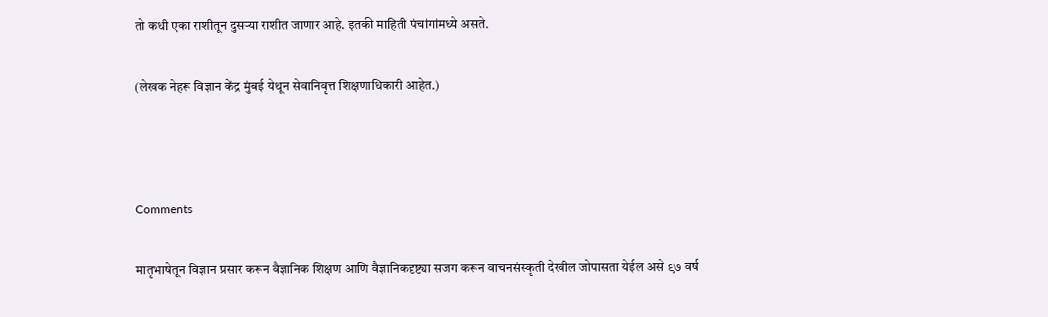तो कधी एका राशीतून दुसऱ्या राशीत जाणार आहे. इतकी माहिती पंचांगांमध्ये असते.


(लेखक नेहरू विज्ञान केंद्र मुंबई येथून सेवानिवृत्त शिक्षणाधिकारी आहेत.)





Comments


मातृभाषेतून विज्ञान प्रसार करून वैज्ञानिक शिक्षण आणि वैज्ञानिकदृष्ट्या सजग करून वाचनसंस्कृती देखील जोपासता येईल असे ९७ वर्ष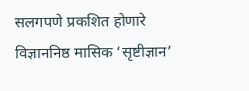सलगपणे प्रकशित होणारे विज्ञाननिष्ठ मासिक ‘सृष्टीज्ञान’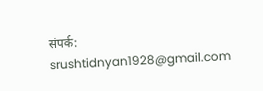संपर्क: srushtidnyan1928@gmail.com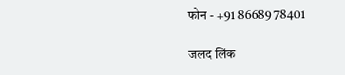फोन - +91 86689 78401

जलद लिंक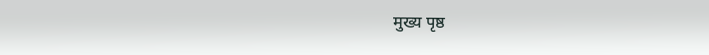मुख्य पृष्ठ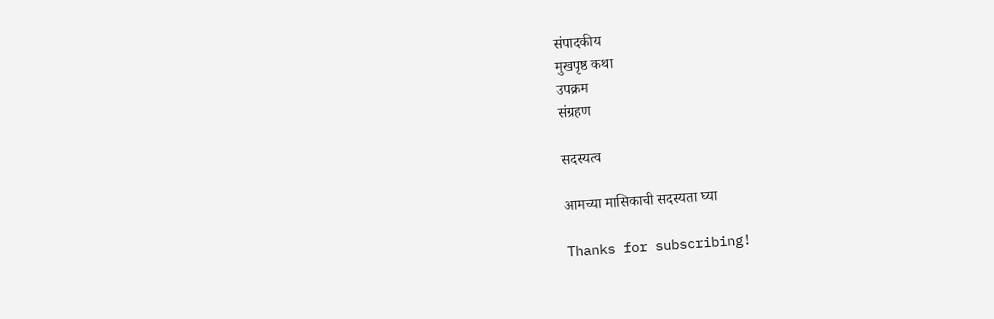संपादकीय
मुखपृष्ठ कथा
उपक्रम
संग्रहण

सदस्यत्व

आमच्या मासिकाची सदस्यता घ्या

Thanks for subscribing!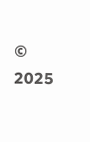© 2025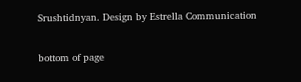Srushtidnyan. Design by Estrella Communication

bottom of page